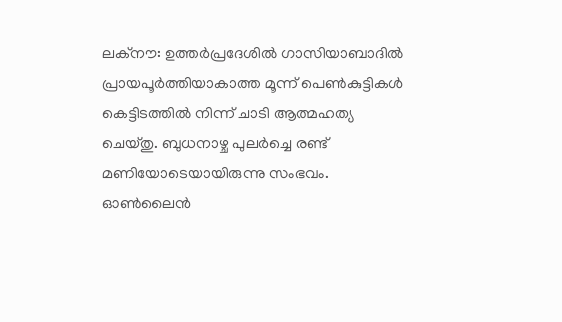ലക്നൗ: ഉത്തർപ്രദേശിൽ ഗാസിയാബാദിൽ പ്രായപൂർത്തിയാകാത്ത മൂന്ന് പെൺകുട്ടികൾ കെട്ടിടത്തിൽ നിന്ന് ചാടി ആത്മഹത്യ ചെയ്തു. ബുധനാഴ്ച പുലർച്ചെ രണ്ട് മണിയോടെയായിരുന്നു സംഭവം. ഓൺലൈൻ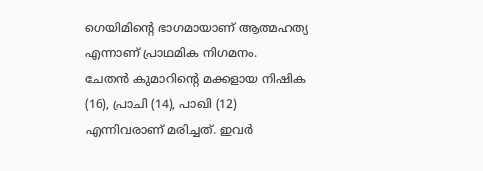ഗെയിമിന്റെ ഭാഗമായാണ് ആത്മഹത്യ എന്നാണ് പ്രാഥമിക നിഗമനം.
ചേതൻ കുമാറിന്റെ മക്കളായ നിഷിക (16), പ്രാചി (14), പാഖി (12) എന്നിവരാണ് മരിച്ചത്. ഇവർ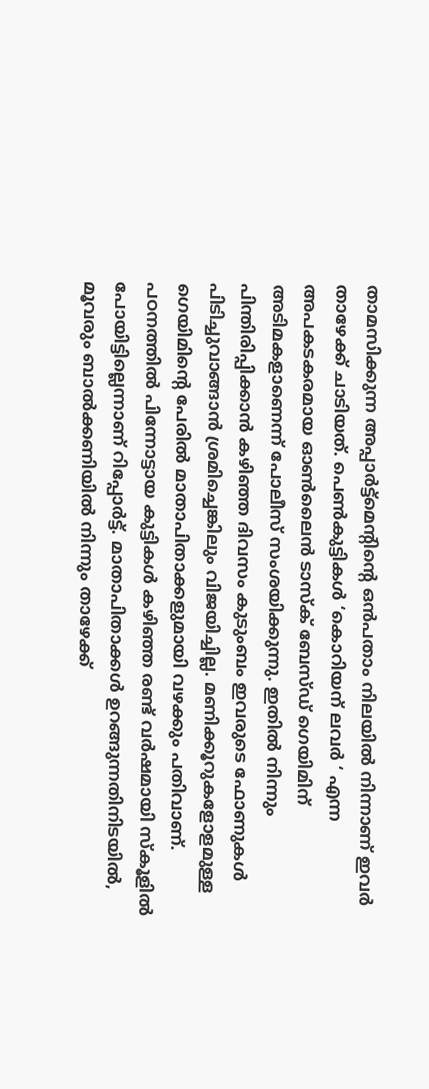താമസിക്കുന്ന അപ്പാർട്ട്മെന്റിന്റെ ഒൻപതാം നിലയിൽ നിന്നാണ് ഇവർ താഴേക്ക് ചാടിയത്. പെൺകുട്ടികൾ ‘കൊറിയന് ലവർ ‘ എന്ന അപകടകരമായ ഓൺലൈൻ ടാസ്ക് ബേസ്ഡ് ഗെയിമിന് അടിമകളാണെന്ന് പോലീസ് സംശയിക്കുന്നു. ഇതിൽ നിന്നും പിന്തിരിപ്പിക്കാൻ കഴിഞ്ഞ ദിവസം കുടുംബം ഇവരുടെ ഫോണുകൾ പിടിച്ചുവാങ്ങാൻ ശ്രമിച്ചെങ്കിലും വിജയിച്ചില്ല. മണിക്കൂറുകളോളമുള്ള ഗെയിമിന്റെ പേരിൽ മാതാപിതാക്കളുമായി വഴക്കും പതിവാണ്.
പഠനത്തിൽ പിന്നോട്ടായ കുട്ടികൾ കഴിഞ്ഞ രണ്ട് വർഷമായി സ്കൂളിൽ പോയിട്ടില്ലെന്നാണ് റിപ്പോർട്ട്. മാതാപിതാക്കൾ ഉറങ്ങുന്നതിനിടയിൽ, മൂവരും ബാൽക്കണിയിൽ നിന്നും താഴേക്ക്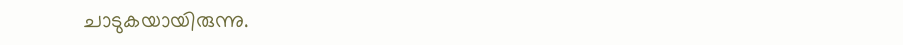ചാടുകയായിരുന്നു.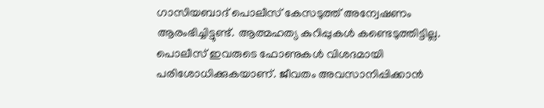ഗാസിയബാദ് പൊലീസ് കേസടുത്ത് അന്വേഷണം ആരംഭിച്ചിട്ടുണ്ട്. ആത്മഹത്യ കുറിപ്പുകൾ കണ്ടെടുത്തിട്ടില്ല. പൊലീസ് ഇവരുടെ ഫോണുകൾ വിശദമായി പരിശോധിക്കുകയാണ്. ജീവതം അവസാനിപ്പിക്കാൻ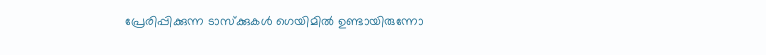പ്രേരിപ്പിക്കുന്ന ടാസ്ക്കുകൾ ഗെയിമിൽ ഉണ്ടായിരുന്നോ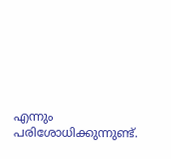എന്നും പരിശോധിക്കുന്നുണ്ട്.